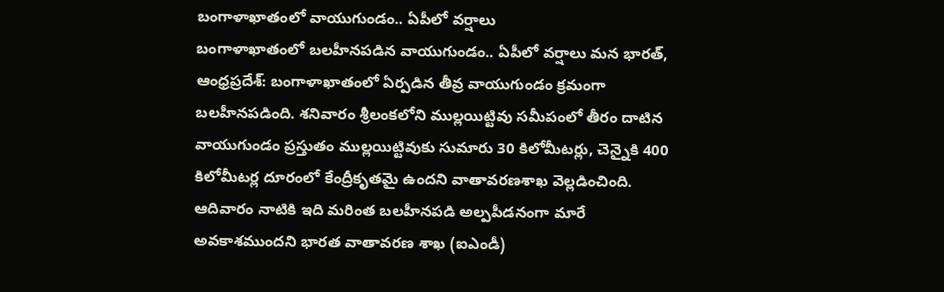బంగాళాఖాతంలో వాయుగుండం.. ఏపీలో వర్షాలు
బంగాళాఖాతంలో బలహీనపడిన వాయుగుండం.. ఏపీలో వర్షాలు మన భారత్, ఆంధ్రప్రదేశ్: బంగాళాఖాతంలో ఏర్పడిన తీవ్ర వాయుగుండం క్రమంగా బలహీనపడింది. శనివారం శ్రీలంకలోని ముల్లయిట్టివు సమీపంలో తీరం దాటిన వాయుగుండం ప్రస్తుతం ముల్లయిట్టివుకు సుమారు 30 కిలోమీటర్లు, చెన్నైకి 400 కిలోమీటర్ల దూరంలో కేంద్రీకృతమై ఉందని వాతావరణశాఖ వెల్లడించింది. ఆదివారం నాటికి ఇది మరింత బలహీనపడి అల్పపీడనంగా మారే అవకాశముందని భారత వాతావరణ శాఖ (ఐఎండీ)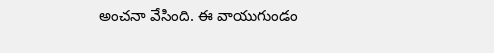అంచనా వేసింది. ఈ వాయుగుండం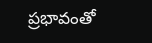ప్రభావంతో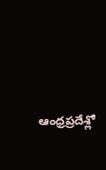ఆంధ్రప్రదేశ్లో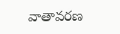వాతావరణ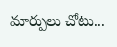మార్పులు చోటు...